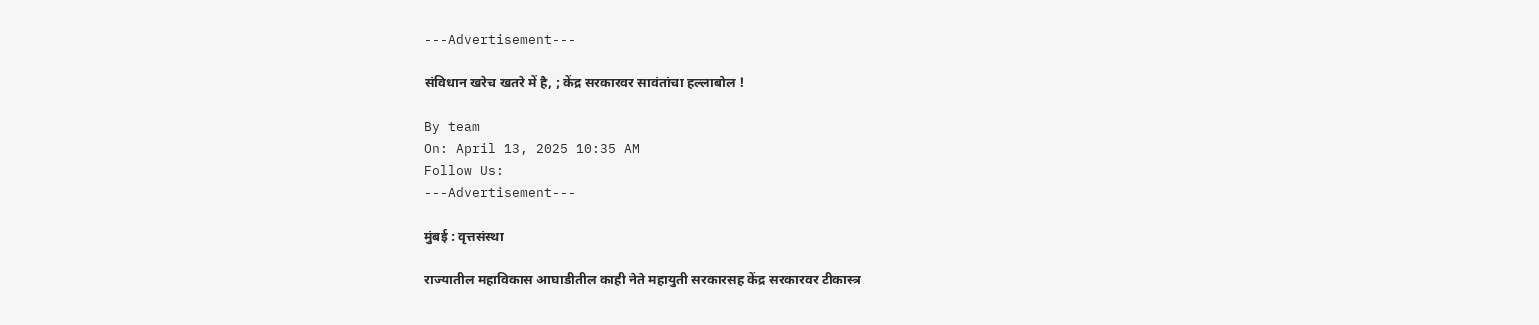---Advertisement---

संविधान खरेच खतरे में है, ; केंद्र सरकारवर सावंतांचा हल्लाबोल !

By team
On: April 13, 2025 10:35 AM
Follow Us:
---Advertisement---

मुंबई : वृत्तसंस्था

राज्यातील महाविकास आघाडीतील काही नेते महायुती सरकारसह केंद्र सरकारवर टीकास्त्र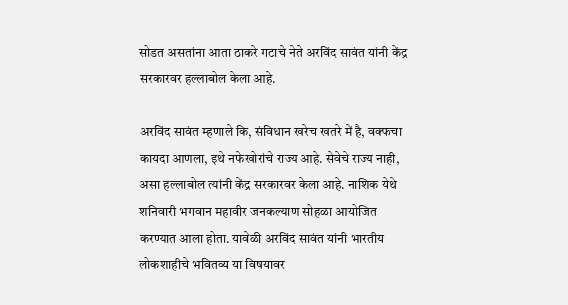सोडत असतांना आता ठाकरे गटाचे नेते अरविंद सावंत यांनी केंद्र सरकारवर हल्लाबोल केला आहे.

अरविंद सावंत म्हणाले कि, संविधान खरेच खतरे में है, वक्फचा कायदा आणला, इथे नफेखोरांचे राज्य आहे. सेवेचे राज्य नाही, असा हल्लाबोल त्यांनी केंद्र सरकारवर केला आहे. नाशिक येथे शनिवारी भगवान महावीर जनकल्याण सोहळा आयोजित करण्यात आला होता. यावेळी अरविंद सावंत यांनी भारतीय लोकशाहीचे भवितव्य या विषयावर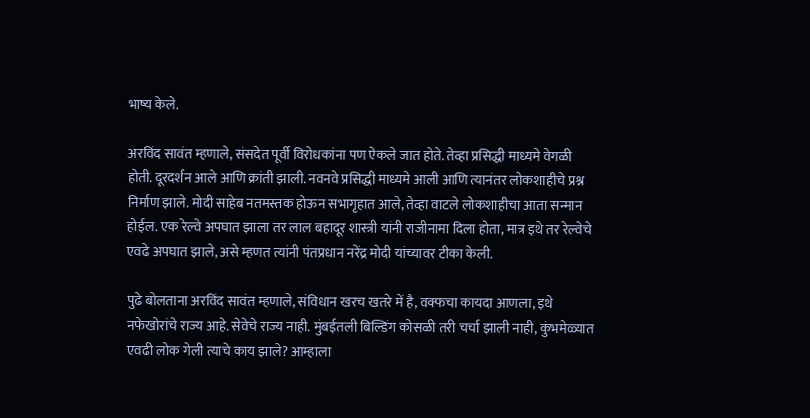भाष्य केले.

अरविंद सावंत म्हणाले, संसदेत पूर्वी विरोधकांना पण ऐकले जात होते. तेव्हा प्रसिद्धी माध्यमे वेगळी होती. दूरदर्शन आले आणि क्रांती झाली. नवनवे प्रसिद्धी माध्यमे आली आणि त्यानंतर लोकशाहीचे प्रश्न निर्माण झाले. मोदी साहेब नतमस्तक होऊन सभागृहात आले, तेव्हा वाटले लोकशाहीचा आता सन्मान होईल. एक रेल्वे अपघात झाला तर लाल बहादूर शास्त्री यांनी राजीनामा दिला होता, मात्र इथे तर रेल्वेचे एवढे अपघात झाले, असे म्हणत त्यांनी पंतप्रधान नरेंद्र मोदी यांच्यावर टीका केली.

पुढे बोलताना अरविंद सावंत म्हणाले, संविधान खरच खतरे में है, वक्फचा कायदा आणला, इथे नफेखोरांचे राज्य आहे. सेवेचे राज्य नाही. मुंबईतली बिल्डिंग कोसळी तरी चर्चा झाली नाही, कुंभमेळ्यात एवढी लोक गेली त्याचे काय झाले? आम्हाला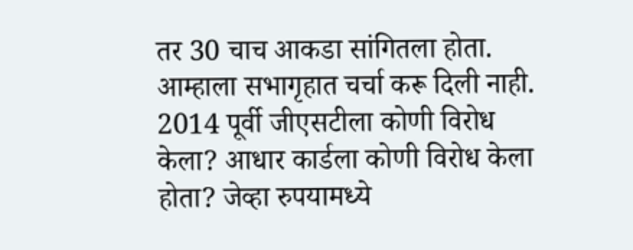तर 30 चाच आकडा सांगितला होता. आम्हाला सभागृहात चर्चा करू दिली नाही. 2014 पूर्वी जीएसटीला कोणी विरोध केला? आधार कार्डला कोणी विरोध केला होता? जेव्हा रुपयामध्ये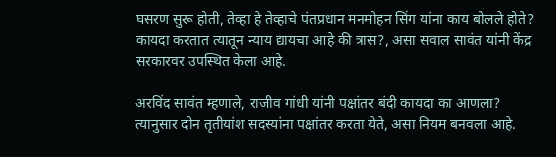घसरण सुरू होती, तेव्हा हे तेव्हाचे पंतप्रधान मनमोहन सिंग यांना काय बोलले होते? कायदा करतात त्यातून न्याय द्यायचा आहे की त्रास?, असा सवाल सावंत यांनी केंद्र सरकारवर उपस्थित केला आहे.

अरविंद सावंत म्हणाले, राजीव गांधी यांनी पक्षांतर बंदी कायदा का आणला? त्यानुसार दोन तृतीयांश सदस्यांना पक्षांतर करता येते, असा नियम बनवला आहे.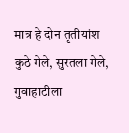मात्र हे दोन तृतीयांश कुठे गेले, सुरतला गेले, गुवाहाटीला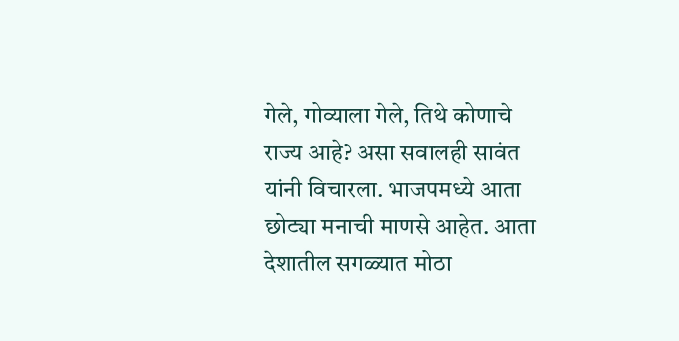गेले, गोव्याला गेले, तिथे कोणाचे राज्य आहे? असा सवालही सावंत यांनी विचारला. भाजपमध्ये आता छोट्या मनाची माणसे आहेत. आता देशातील सगळ्यात मोठा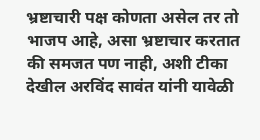भ्रष्टाचारी पक्ष कोणता असेल तर तो भाजप आहे, असा भ्रष्टाचार करतात की समजत पण नाही, अशी टीका देखील अरविंद सावंत यांनी यावेळी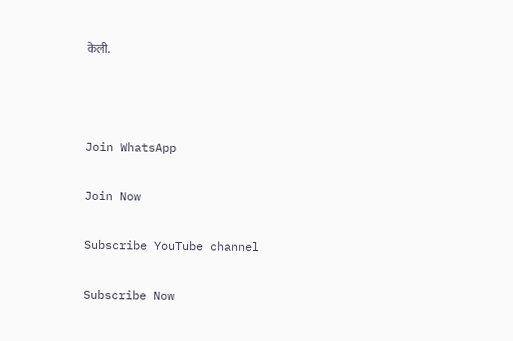केली.



Join WhatsApp

Join Now

Subscribe YouTube channel

Subscribe Now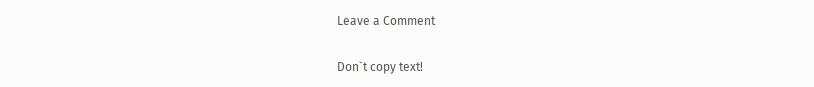Leave a Comment

Don`t copy text!